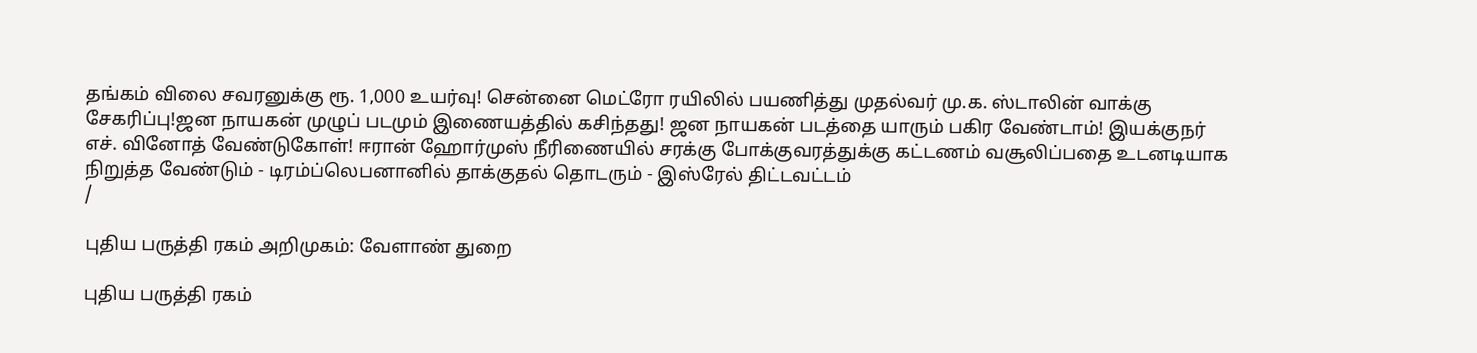தங்கம் விலை சவரனுக்கு ரூ. 1,000 உயர்வு! சென்னை மெட்ரோ ரயிலில் பயணித்து முதல்வர் மு.க. ஸ்டாலின் வாக்கு சேகரிப்பு!ஜன நாயகன் முழுப் படமும் இணையத்தில் கசிந்தது! ஜன நாயகன் படத்தை யாரும் பகிர வேண்டாம்! இயக்குநர் எச். வினோத் வேண்டுகோள்! ஈரான் ஹோர்முஸ் நீரிணையில் சரக்கு போக்குவரத்துக்கு கட்டணம் வசூலிப்பதை உடனடியாக நிறுத்த வேண்டும் - டிரம்ப்லெபனானில் தாக்குதல் தொடரும் - இஸ்ரேல் திட்டவட்டம்
/

புதிய பருத்தி ரகம் அறிமுகம்: வேளாண் துறை

புதிய பருத்தி ரகம்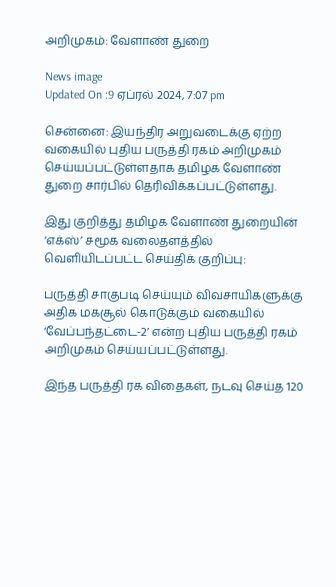அறிமுகம்: வேளாண் துறை

News image
Updated On :9 ஏப்ரல் 2024, 7:07 pm

சென்னை: இயந்திர அறுவடைக்கு ஏற்ற வகையில் புதிய பருத்தி ரகம் அறிமுகம் செய்யப்பட்டுள்ளதாக தமிழக வேளாண் துறை சார்பில் தெரிவிக்கப்பட்டுள்ளது.

இது குறித்து தமிழக வேளாண் துறையின் ‘எக்ஸ்’ சமூக வலைதளத்தில் வெளியிடப்பட்ட செய்திக் குறிப்பு:

பருத்தி சாகுபடி செய்யும் விவசாயிகளுக்கு அதிக மகசூல் கொடுக்கும் வகையில் ‘வேப்பந்தட்டை-2’ என்ற புதிய பருத்தி ரகம் அறிமுகம் செய்யப்பட்டுள்ளது.

இந்த பருத்தி ரக விதைகள், நடவு செய்த 120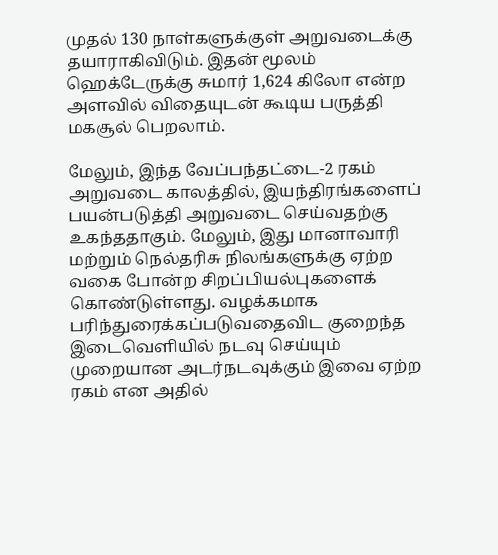முதல் 130 நாள்களுக்குள் அறுவடைக்கு தயாராகிவிடும். இதன் மூலம் ஹெக்டேருக்கு சுமார் 1,624 கிலோ என்ற அளவில் விதையுடன் கூடிய பருத்தி மகசூல் பெறலாம்.

மேலும், இந்த வேப்பந்தட்டை-2 ரகம் அறுவடை காலத்தில், இயந்திரங்களைப் பயன்படுத்தி அறுவடை செய்வதற்கு உகந்ததாகும். மேலும், இது மானாவாரி மற்றும் நெல்தரிசு நிலங்களுக்கு ஏற்ற வகை போன்ற சிறப்பியல்புகளைக் கொண்டுள்ளது. வழக்கமாக பரிந்துரைக்கப்படுவதைவிட குறைந்த இடைவெளியில் நடவு செய்யும் முறையான அடர்நடவுக்கும் இவை ஏற்ற ரகம் என அதில்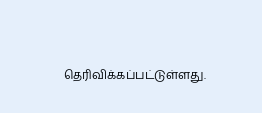தெரிவிக்கப்பட்டுள்ளது.